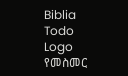Biblia Todo Logo
የመስመር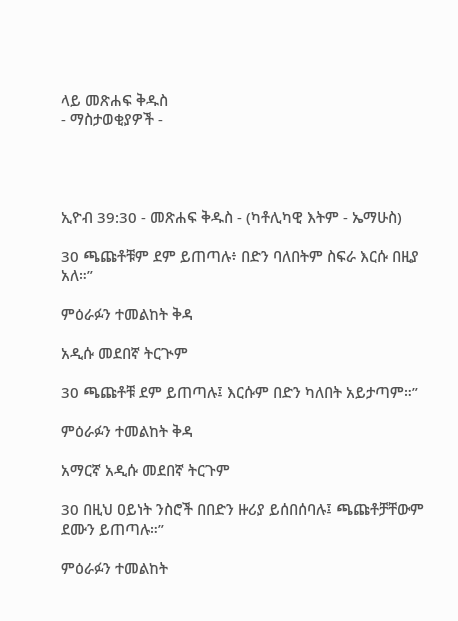ላይ መጽሐፍ ቅዱስ
- ማስታወቂያዎች -




ኢዮብ 39:30 - መጽሐፍ ቅዱስ - (ካቶሊካዊ እትም - ኤማሁስ)

30 ጫጩቶቹም ደም ይጠጣሉ፥ በድን ባለበትም ስፍራ እርሱ በዚያ አለ።”

ምዕራፉን ተመልከት ቅዳ

አዲሱ መደበኛ ትርጒም

30 ጫጩቶቹ ደም ይጠጣሉ፤ እርሱም በድን ካለበት አይታጣም።”

ምዕራፉን ተመልከት ቅዳ

አማርኛ አዲሱ መደበኛ ትርጉም

30 በዚህ ዐይነት ንስሮች በበድን ዙሪያ ይሰበሰባሉ፤ ጫጩቶቻቸውም ደሙን ይጠጣሉ።”

ምዕራፉን ተመልከት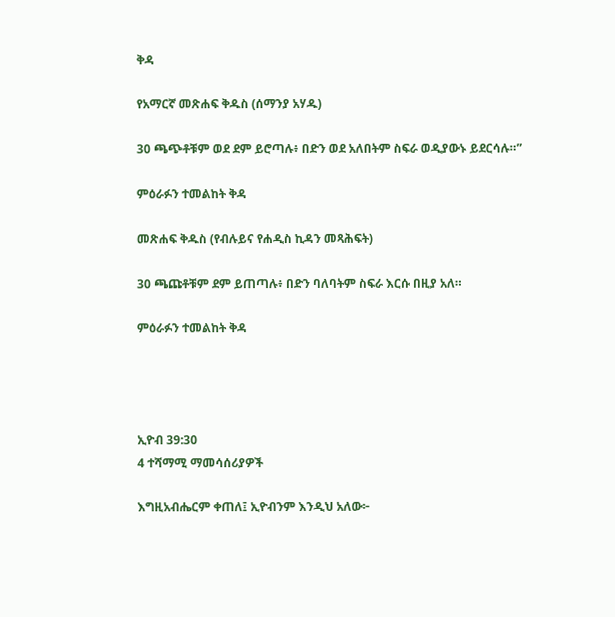ቅዳ

የአማርኛ መጽሐፍ ቅዱስ (ሰማንያ አሃዱ)

30 ጫጭቶቹም ወደ ደም ይሮጣሉ፥ በድን ወደ አለበትም ስፍራ ወዲያውኑ ይደርሳሉ።”

ምዕራፉን ተመልከት ቅዳ

መጽሐፍ ቅዱስ (የብሉይና የሐዲስ ኪዳን መጻሕፍት)

30 ጫጩቶቹም ደም ይጠጣሉ፥ በድን ባለባትም ስፍራ እርሱ በዚያ አለ።

ምዕራፉን ተመልከት ቅዳ




ኢዮብ 39:30
4 ተሻማሚ ማመሳሰሪያዎች

እግዚአብሔርም ቀጠለ፤ ኢዮብንም እንዲህ አለው፦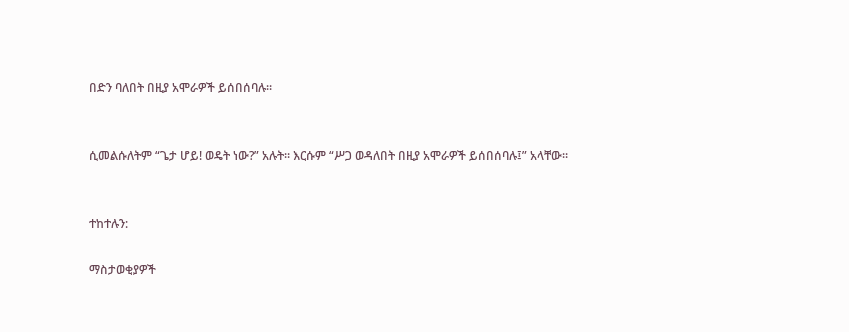በድን ባለበት በዚያ አሞራዎች ይሰበሰባሉ።


ሲመልሱለትም “ጌታ ሆይ! ወዴት ነው?” አሉት። እርሱም “ሥጋ ወዳለበት በዚያ አሞራዎች ይሰበሰባሉ፤” አላቸው።


ተከተሉን:

ማስታወቂያዎች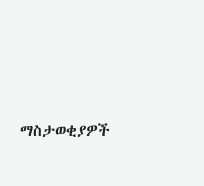ማስታወቂያዎች